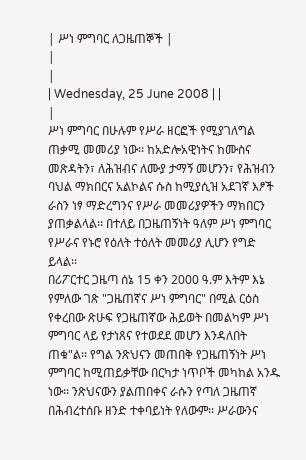| ሥነ ምግባር ለጋዜጠኞች |
|
|
| Wednesday, 25 June 2008 | |
|
ሥነ ምግባር በሁሉም የሥራ ዘርፎች የሚያገለግል ጠቃሚ መመሪያ ነው፡፡ ከአድሎአዊነትና ከሙስና መጽዳትን፣ ለሕዝብና ለሙያ ታማኝ መሆንን፣ የሕዝብን ባህል ማክበርና አልኮልና ሱስ ከሚያሲዝ አደገኛ እፆች ራስን ነፃ ማድረግንና የሥራ መመሪያዎችን ማክበርን ያጠቃልላል፡፡ በተለይ በጋዜጠኝነት ዓለም ሥነ ምግባር የሥራና የኑሮ የዕለት ተዕለት መመሪያ ሊሆን የግድ ይላል፡፡
በሪፖርተር ጋዜጣ ሰኔ 15 ቀን 2000 ዓ.ም እትም እኔ የምለው ገጽ "ጋዜጠኛና ሥነ ምግባር" በሚል ርዕስ የቀረበው ጽሁፍ የጋዜጠኛው ሕይወት በመልካም ሥነ ምግባር ላይ የታነጸና የተወደደ መሆን እንዳለበት ጠቁ"ል፡፡ የግል ንጽህናን መጠበቅ የጋዜጠኝነት ሥነ ምግባር ከሚጠይቃቸው በርካታ ነጥቦች መካከል አንዱ ነው፡፡ ንጽህናውን ያልጠበቀና ራሱን የጣለ ጋዜጠኛ በሕብረተሰቡ ዘንድ ተቀባይነት የለውም፡፡ ሥራውንና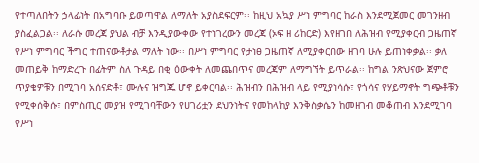የተጣለበትን ኃላፊነት በአግባቡ ይወጣዋል ለማለት አያስደፍርም፡፡ ከዚህ አኳያ ሥነ ምግባር ከራስ እንደሚጀመር መገንዘብ ያስፈልጋል፡፡ ለራሱ መረጃ ያህል ብቻ እንዲያውቀው የተነገረውን መረጃ (ኦፍ ዘ ሪከርድ) እየዘገበ ለሕዝብ የሚያቀርብ ጋዜጠኛ የሥነ ምግባር ችግር ተጠናውቶታል ማለት ነው፡፡ በሥነ ምግባር የታነፀ ጋዜጠኛ ለሚያቀርበው ዘገባ ሁሉ ይጠነቀቃል፡፡ ቃለ መጠይቅ ከማድረጉ በፊትም ስለ ጉዳይ በቂ ዕውቀት ለመጨበጥና መረጃም ለማግኘት ይጥራል፡፡ ከግል ንጽህናው ጀምሮ ጥያቄዎቹን በሚገባ አሰናድቶ፣ ሙሉና ዝግጁ ሆኖ ይቀርባል፡፡ ሕዝብን በሕዝብ ላይ የሚያነሳሱ፣ የጎሳና የሃይማኖት ግጭቶቹን የሚቀሰቅሱ፣ በምስጢር መያዝ የሚገባቸውን የሀገሪቷን ደህንነትና የመከላከያ እንቅስቃሴን ከመዘገብ መቆጠብ እንደሚገባ የሥነ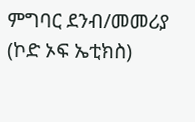ምግባር ደንብ/መመሪያ (ኮድ ኦፍ ኤቲክስ)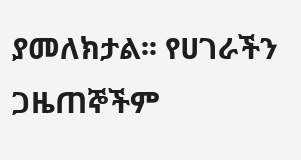ያመለክታል፡፡ የሀገራችን ጋዜጠኞችም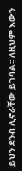ይህን ደንብ ሊኖራቸው ይገባል፡፡ ለዚህም እውን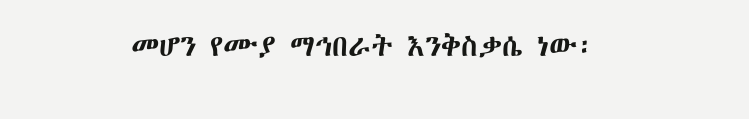መሆን የሙያ ማኅበራት እንቅስቃሴ ነው፡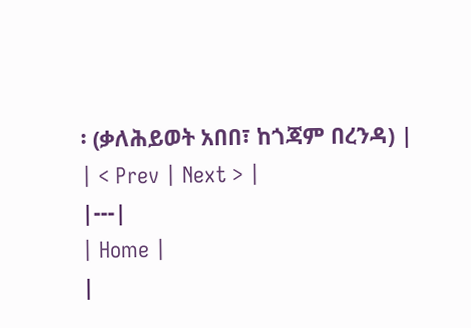፡ (ቃለሕይወት አበበ፣ ከጎጃም በረንዳ) |
| < Prev | Next > |
|---|
| Home |
|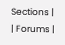Sections |
| Forums |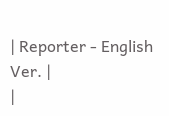| Reporter - English Ver. |
|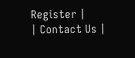Register |
| Contact Us |